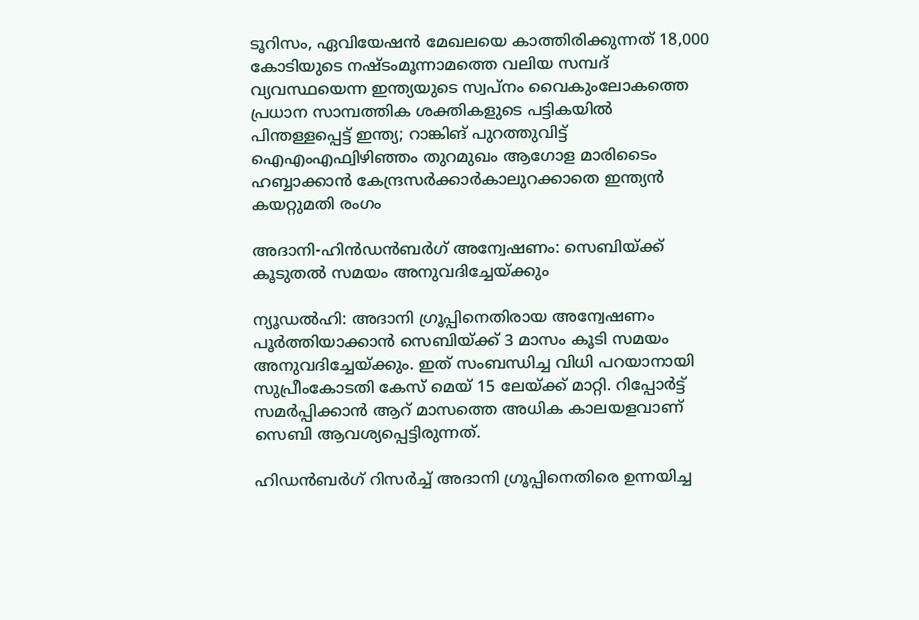ടൂറിസം, ഏവിയേഷന്‍ മേഖലയെ കാത്തിരിക്കുന്നത് 18,000 കോടിയുടെ നഷ്ടംമൂന്നാമത്തെ വലിയ സമ്പദ് വ്യവസ്ഥയെന്ന ഇന്ത്യയുടെ സ്വപ്നം വൈകുംലോകത്തെ പ്രധാന സാമ്പത്തിക ശക്തികളുടെ പട്ടികയിൽ പിന്തള്ളപ്പെട്ട് ഇന്ത്യ; റാങ്കിങ് പുറത്തുവിട്ട് ഐഎംഎഫ്വിഴിഞ്ഞം തുറമുഖം ആഗോള മാരിടൈം ഹബ്ബാക്കാൻ കേന്ദ്രസർക്കാർകാലുറക്കാതെ ഇന്ത്യൻ കയറ്റുമതി രംഗം

അദാനി-ഹിന്‍ഡന്‍ബര്‍ഗ് അന്വേഷണം: സെബിയ്ക്ക് കൂടുതല്‍ സമയം അനുവദിച്ചേയ്ക്കും

ന്യൂഡല്‍ഹി: അദാനി ഗ്രൂപ്പിനെതിരായ അന്വേഷണം പൂര്‍ത്തിയാക്കാന്‍ സെബിയ്ക്ക് 3 മാസം കൂടി സമയം അനുവദിച്ചേയ്ക്കും. ഇത് സംബന്ധിച്ച വിധി പറയാനായി സുപ്രീംകോടതി കേസ് മെയ് 15 ലേയ്ക്ക് മാറ്റി. റിപ്പോര്‍ട്ട് സമര്‍പ്പിക്കാന്‍ ആറ് മാസത്തെ അധിക കാലയളവാണ് സെബി ആവശ്യപ്പെട്ടിരുന്നത്.

ഹിഡന്‍ബര്‍ഗ് റിസര്‍ച്ച് അദാനി ഗ്രൂപ്പിനെതിരെ ഉന്നയിച്ച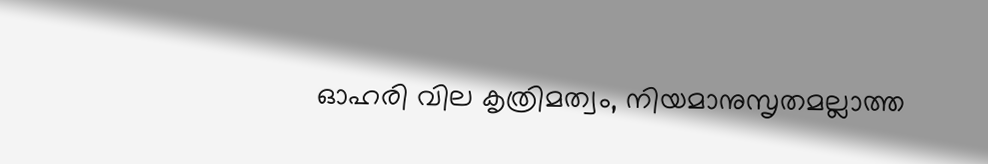ഓഹരി വില കൃത്രിമത്വം, നിയമാനുസൃതമല്ലാത്ത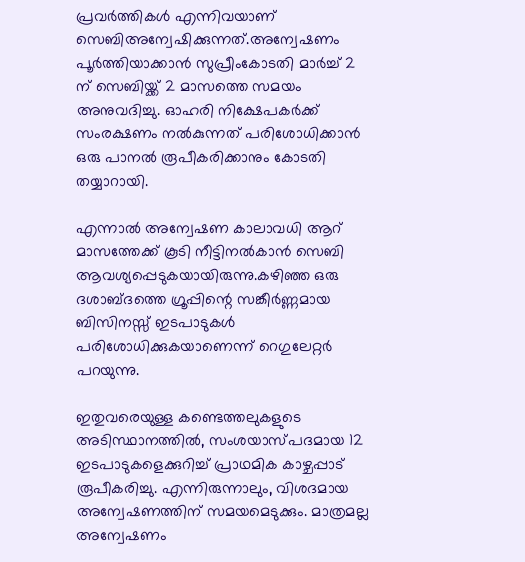പ്രവര്‍ത്തികള്‍ എന്നിവയാണ് സെബിഅന്വേഷിക്കുന്നത്.അന്വേഷണം പൂര്‍ത്തിയാക്കാന്‍ സുപ്രീംകോടതി മാര്‍ച്ച് 2 ന് സെബിയ്ക്ക് 2 മാസത്തെ സമയം അനുവദിച്ചു. ഓഹരി നിക്ഷേപകര്‍ക്ക് സംരക്ഷണം നല്‍കുന്നത് പരിശോധിക്കാന്‍ ഒരു പാനല്‍ രൂപീകരിക്കാനും കോടതി തയ്യാറായി.

എന്നാല്‍ അന്വേഷണ കാലാവധി ആറ് മാസത്തേക്ക് കൂടി നീട്ടിനല്‍കാന്‍ സെബി ആവശ്യപ്പെടുകയായിരുന്നു.കഴിഞ്ഞ ഒരു ദശാബ്ദത്തെ ഗ്രൂപ്പിന്റെ സങ്കീര്‍ണ്ണമായ ബിസിനസ്സ് ഇടപാടുകള്‍ പരിശോധിക്കുകയാണെന്ന് റെഗുലേറ്റര്‍ പറയുന്നു.

ഇതുവരെയുള്ള കണ്ടെത്തലുകളുടെ അടിസ്ഥാനത്തില്‍, സംശയാസ്പദമായ 12 ഇടപാടുകളെക്കുറിച്ച് പ്രാഥമിക കാഴ്ചപ്പാട് രൂപീകരിച്ചു. എന്നിരുന്നാലും, വിശദമായ അന്വേഷണത്തിന് സമയമെടുക്കും. മാത്രമല്ല അന്വേഷണം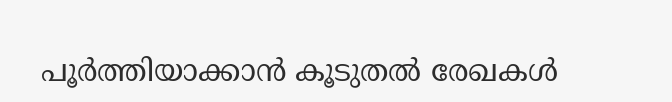പൂര്‍ത്തിയാക്കാന്‍ കൂടുതല്‍ രേഖകള്‍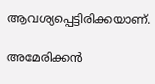ആവശ്യപ്പെട്ടിരിക്കയാണ്.

അമേരിക്കന്‍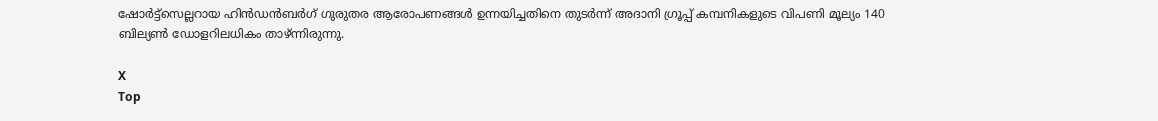ഷോര്‍ട്ട്‌സെല്ലറായ ഹിന്‍ഡന്‍ബര്‍ഗ് ഗുരുതര ആരോപണങ്ങള്‍ ഉന്നയിച്ചതിനെ തുടര്‍ന്ന് അദാനി ഗ്രൂപ്പ് കമ്പനികളുടെ വിപണി മൂല്യം 140 ബില്യണ്‍ ഡോളറിലധികം താഴ്ന്നിരുന്നു.

X
Top